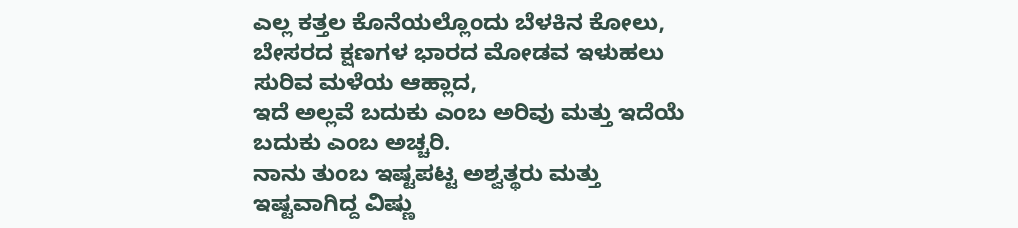ಎಲ್ಲ ಕತ್ತಲ ಕೊನೆಯಲ್ಲೊಂದು ಬೆಳಕಿನ ಕೋಲು, ಬೇಸರದ ಕ್ಷಣಗಳ ಭಾರದ ಮೋಡವ ಇಳುಹಲು ಸುರಿವ ಮಳೆಯ ಆಹ್ಲಾದ,
ಇದೆ ಅಲ್ಲವೆ ಬದುಕು ಎಂಬ ಅರಿವು ಮತ್ತು ಇದೆಯೆ ಬದುಕು ಎಂಬ ಅಚ್ಚರಿ.
ನಾನು ತುಂಬ ಇಷ್ಟಪಟ್ಟ ಅಶ್ವತ್ಥರು ಮತ್ತು ಇಷ್ಟವಾಗಿದ್ದ ವಿಷ್ಣು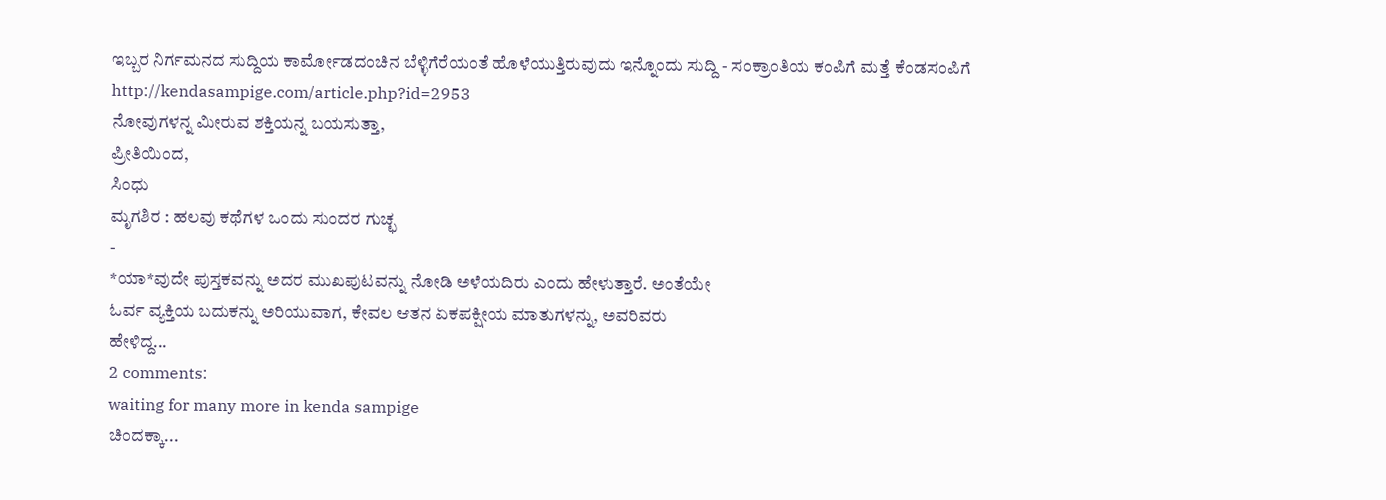ಇಬ್ಬರ ನಿರ್ಗಮನದ ಸುದ್ದಿಯ ಕಾರ್ಮೋಡದಂಚಿನ ಬೆಳ್ಳಿಗೆರೆಯಂತೆ ಹೊಳೆಯುತ್ತಿರುವುದು ಇನ್ನೊಂದು ಸುದ್ದಿ - ಸಂಕ್ರಾಂತಿಯ ಕಂಪಿಗೆ ಮತ್ತೆ ಕೆಂಡಸಂಪಿಗೆ
http://kendasampige.com/article.php?id=2953
ನೋವುಗಳನ್ನ ಮೀರುವ ಶಕ್ತಿಯನ್ನ ಬಯಸುತ್ತಾ,
ಪ್ರೀತಿಯಿಂದ,
ಸಿಂಧು
ಮೃಗಶಿರ : ಹಲವು ಕಥೆಗಳ ಒಂದು ಸುಂದರ ಗುಚ್ಛ
-
*ಯಾ*ವುದೇ ಪುಸ್ತಕವನ್ನು ಅದರ ಮುಖಪುಟವನ್ನು ನೋಡಿ ಅಳೆಯದಿರು ಎಂದು ಹೇಳುತ್ತಾರೆ. ಅಂತೆಯೇ
ಓರ್ವ ವ್ಯಕ್ತಿಯ ಬದುಕನ್ನು ಅರಿಯುವಾಗ, ಕೇವಲ ಆತನ ಏಕಪಕ್ಷೀಯ ಮಾತುಗಳನ್ನು, ಅವರಿವರು
ಹೇಳಿದ್ದ...
2 comments:
waiting for many more in kenda sampige
ಚಿಂದಕ್ಕಾ...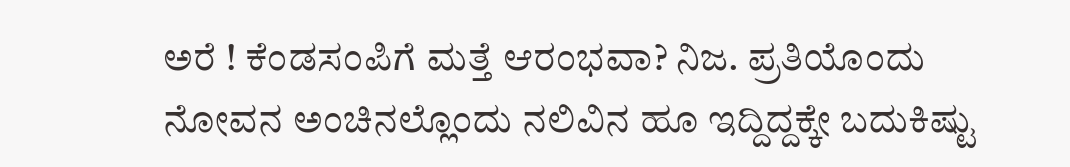ಅರೆ ! ಕೆಂಡಸಂಪಿಗೆ ಮತ್ತೆ ಆರಂಭವಾ? ನಿಜ. ಪ್ರತಿಯೊಂದು ನೋವನ ಅಂಚಿನಲ್ಲೊಂದು ನಲಿವಿನ ಹೂ ಇದ್ದಿದ್ದಕ್ಕೇ ಬದುಕಿಷ್ಟು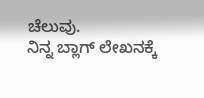ಚೆಲುವು.
ನಿನ್ನ ಬ್ಲಾಗ್ ಲೇಖನಕ್ಕೆ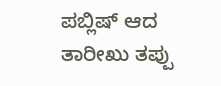ಪಬ್ಲಿಷ್ ಆದ ತಾರೀಖು ತಪ್ಪು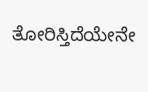ತೋರಿಸ್ತಿದೆಯೇನೇ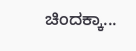ಚಿಂದಕ್ಕಾ...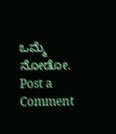ಒಮ್ಮೆ ನೋಡೋ.
Post a Comment